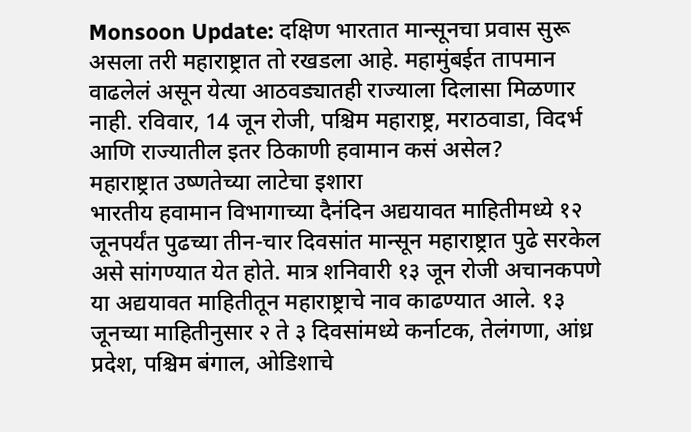Monsoon Update: दक्षिण भारतात मान्सूनचा प्रवास सुरू असला तरी महाराष्ट्रात तो रखडला आहे. महामुंबईत तापमान वाढलेलं असून येत्या आठवड्यातही राज्याला दिलासा मिळणार नाही. रविवार, 14 जून रोजी, पश्चिम महाराष्ट्र, मराठवाडा, विदर्भ आणि राज्यातील इतर ठिकाणी हवामान कसं असेल?
महाराष्ट्रात उष्णतेच्या लाटेचा इशारा
भारतीय हवामान विभागाच्या दैनंदिन अद्ययावत माहितीमध्ये १२ जूनपर्यंत पुढच्या तीन-चार दिवसांत मान्सून महाराष्ट्रात पुढे सरकेल असे सांगण्यात येत होते. मात्र शनिवारी १३ जून रोजी अचानकपणे या अद्ययावत माहितीतून महाराष्ट्राचे नाव काढण्यात आले. १३ जूनच्या माहितीनुसार २ ते ३ दिवसांमध्ये कर्नाटक, तेलंगणा, आंध्र प्रदेश, पश्चिम बंगाल, ओडिशाचे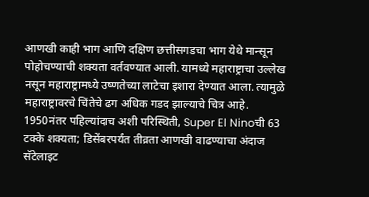आणखी काही भाग आणि दक्षिण छत्तीसगडचा भाग येथे मान्सून पोहोचण्याची शक्यता वर्तवण्यात आली. यामध्ये महाराष्ट्राचा उल्लेख नसून महाराष्ट्रामध्ये उष्णतेच्या लाटेचा इशारा देण्यात आला. त्यामुळे महाराष्ट्रावरचे चिंतेचे ढग अधिक गडद झाल्याचे चित्र आहे.
1950नंतर पहिल्यांदाच अशी परिस्थिती, Super El Ninoची 63 टक्के शक्यता; डिसेंबरपर्यंत तीव्रता आणखी वाढण्याचा अंदाज
सॅटेलाइट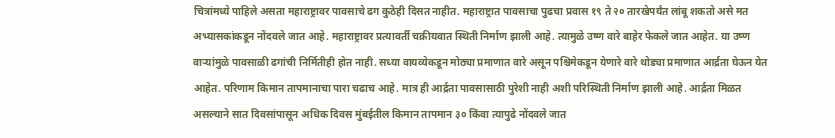चित्रांमध्ये पाहिले असता महाराष्ट्रावर पावसाचे ढग कुठेही दिसत नाहीत. महाराष्ट्रात पावसाचा पुढचा प्रवास १९ ते २० तारखेपर्यंत लांबू शकतो असे मत अभ्यासकांकडून नोंदवले जात आहे. महाराष्ट्रावर प्रत्यावर्ती चक्रीयवात स्थिती निर्माण झाली आहे. त्यामुळे उष्ण वारे बाहेर फेकले जात आहेत. या उष्ण वाऱ्यांमुळे पावसाळी ढगांची निर्मितीही होत नाही. सध्या वायव्येकडून मोठ्या प्रमाणात वारे असून पश्चिमेकडून येणारे वारे थोड्या प्रमाणात आर्द्रता घेऊन येत आहेत. परिणाम किमान तापमानाचा पारा चढाच आहे. मात्र ही आर्द्रता पावसासाठी पुरेशी नाही अशी परिस्थिती निर्माण झाली आहे. आर्द्रता मिळत असल्याने सात दिवसांपासून अधिक दिवस मुंबईतील किमान तापमान ३० किंवा त्यापुढे नोंदवले जात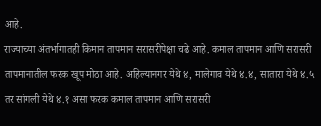आहे.
राज्याच्या अंतर्भागातही किमान तापमान सरासरीपेक्षा चढे आहे. कमाल तापमान आणि सरासरी तापमानातील फरक खूप मोठा आहे. अहिल्यानगर येथे ४, मालेगाव येथे ४.४, सातारा येथे ४.५ तर सांगली येथे ४.१ असा फरक कमाल तापमान आणि सरासरी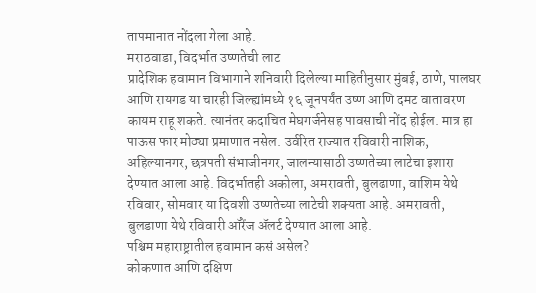तापमानात नोंदला गेला आहे.
मराठवाडा, विदर्भात उष्णतेची लाट
प्रादेशिक हवामान विभागाने शनिवारी दिलेल्या माहितीनुसार मुंबई, ठाणे, पालघर आणि रायगड या चारही जिल्ह्यांमध्ये १६ जूनपर्यंत उष्ण आणि दमट वातावरण कायम राहू शकते. त्यानंतर कदाचित मेघगर्जनेसह पावसाची नोंद होईल. मात्र हा पाऊस फार मोठ्या प्रमाणात नसेल. उर्वरित राज्यात रविवारी नाशिक, अहिल्यानगर, छत्रपती संभाजीनगर, जालन्यासाठी उष्णतेच्या लाटेचा इशारा देण्यात आला आहे. विदर्भातही अकोला, अमरावती, बुलढाणा, वाशिम येथे रविवार, सोमवार या दिवशी उष्णतेच्या लाटेची शक्यता आहे. अमरावती, बुलडाणा येथे रविवारी ऑरेंज ॲलर्ट देण्यात आला आहे.
पश्चिम महाराष्ट्रातील हवामान कसं असेल?
कोकणात आणि दक्षिण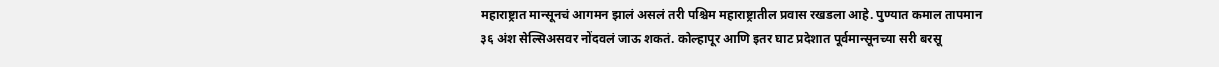महाराष्ट्रात मान्सूनचं आगमन झालं असलं तरी पश्चिम महाराष्ट्रातील प्रवास रखडला आहे. पुण्यात कमाल तापमान ३६ अंश सेल्सिअसवर नोंदवलं जाऊ शकतं. कोल्हापूर आणि इतर घाट प्रदेशात पूर्वमान्सूनच्या सरी बरसू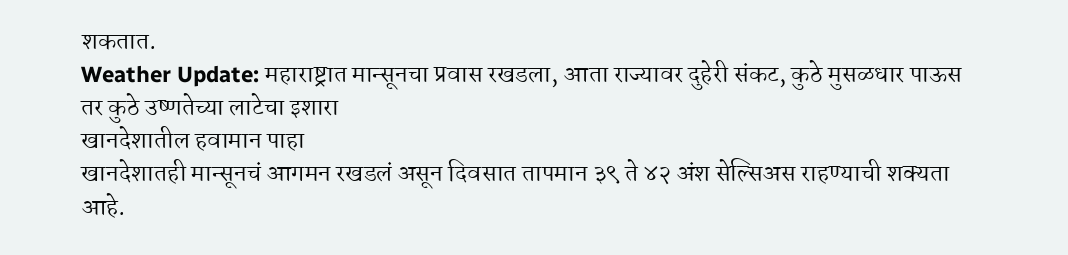शकतात.
Weather Update: महाराष्ट्रात मान्सूनचा प्रवास रखडला, आता राज्यावर दुहेरी संकट, कुठे मुसळधार पाऊस तर कुठे उष्णतेच्या लाटेचा इशारा
खानदेशातील हवामान पाहा
खानदेशातही मान्सूनचं आगमन रखडलं असून दिवसात तापमान ३९ ते ४२ अंश सेल्सिअस राहण्याची शक्यता आहे.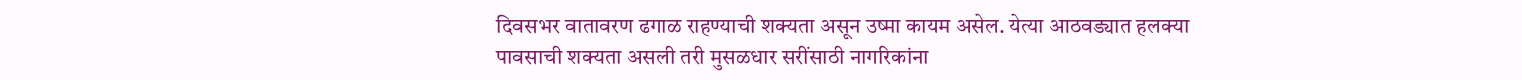दिवसभर वातावरण ढगाळ राहण्याची शक्यता असून उष्मा कायम असेल. येत्या आठवड्यात हलक्या पावसाची शक्यता असली तरी मुसळधार सरींसाठी नागरिकांना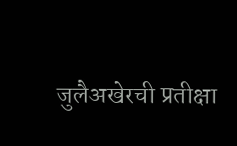जुलैअखेरची प्रतीक्षा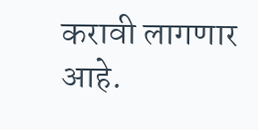करावी लागणार आहे.